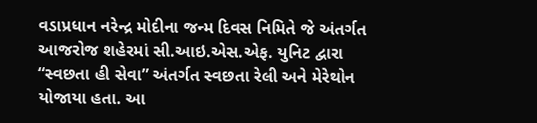વડાપ્રધાન નરેન્દ્ર મોદીના જન્મ દિવસ નિમિતે જે અંતર્ગત આજરોજ શહેરમાં સી.આઇ.એસ.એફ. યુનિટ દ્વારા “સ્વછતા હી સેવા” અંતર્ગત સ્વછતા રેલી અને મેરેથોન યોજાયા હતા. આ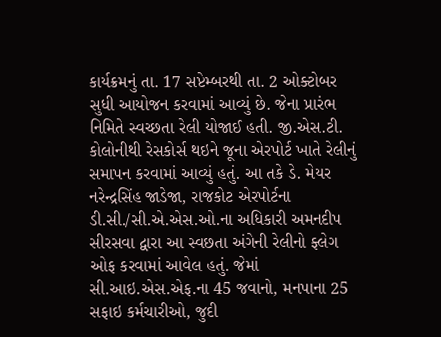કાર્યક્રમનું તા. 17 સપ્ટેમ્બરથી તા. 2 ઓક્ટોબર સુધી આયોજન કરવામાં આવ્યું છે. જેના પ્રારંભ નિમિતે સ્વચ્છતા રેલી યોજાઈ હતી. જી.એસ.ટી. કોલોનીથી રેસકોર્સ થઇને જૂના એરપોર્ટ ખાતે રેલીનું સમાપન કરવામાં આવ્યું હતું. આ તકે ડે. મેયર નરેન્દ્રસિંહ જાડેજા, રાજકોટ એરપોર્ટના ડી.સી./સી.એ.એસ.ઓ.ના અધિકારી અમનદીપ સીરસવા દ્વારા આ સ્વછતા અંગેની રેલીનો ફ્લેગ ઓફ કરવામાં આવેલ હતું. જેમાં સી.આઇ.એસ.એફ.ના 45 જવાનો, મનપાના 25 સફાઇ કર્મચારીઓ, જુદી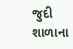જુદી શાળાના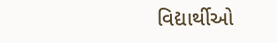વિદ્યાર્થીઓ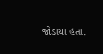જોડાયા હતા.